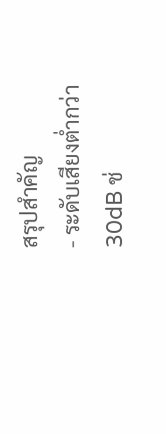สรุปสำคัญ
- ระดับเสียงต่ำกว่า 30dB ช่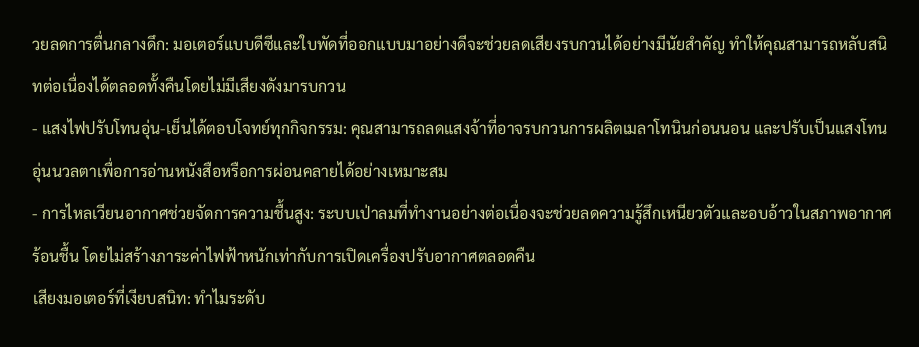วยลดการตื่นกลางดึก: มอเตอร์แบบดีซีและใบพัดที่ออกแบบมาอย่างดีจะช่วยลดเสียงรบกวนได้อย่างมีนัยสำคัญ ทำให้คุณสามารถหลับสนิทต่อเนื่องได้ตลอดทั้งคืนโดยไม่มีเสียงดังมารบกวน
- แสงไฟปรับโทนอุ่น-เย็นได้ตอบโจทย์ทุกกิจกรรม: คุณสามารถลดแสงจ้าที่อาจรบกวนการผลิตเมลาโทนินก่อนนอน และปรับเป็นแสงโทนอุ่นนวลตาเพื่อการอ่านหนังสือหรือการผ่อนคลายได้อย่างเหมาะสม
- การไหลเวียนอากาศช่วยจัดการความชื้นสูง: ระบบเป่าลมที่ทำงานอย่างต่อเนื่องจะช่วยลดความรู้สึกเหนียวตัวและอบอ้าวในสภาพอากาศร้อนชื้น โดยไม่สร้างภาระค่าไฟฟ้าหนักเท่ากับการเปิดเครื่องปรับอากาศตลอดคืน
เสียงมอเตอร์ที่เงียบสนิท: ทำไมระดับ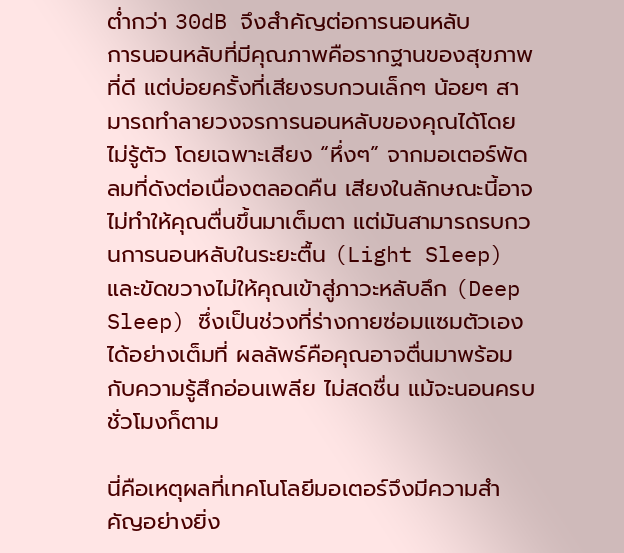ต่ำกว่า 30dB จึงสำคัญต่อการนอนหลับ
การนอนหลับที่มีคุณภาพคือรากฐานของสุขภาพที่ดี แต่บ่อยครั้งที่เสียงรบกวนเล็กๆ น้อยๆ สามารถทำลายวงจรการนอนหลับของคุณได้โดยไม่รู้ตัว โดยเฉพาะเสียง “หึ่งๆ” จากมอเตอร์พัดลมที่ดังต่อเนื่องตลอดคืน เสียงในลักษณะนี้อาจไม่ทำให้คุณตื่นขึ้นมาเต็มตา แต่มันสามารถรบกวนการนอนหลับในระยะตื้น (Light Sleep) และขัดขวางไม่ให้คุณเข้าสู่ภาวะหลับลึก (Deep Sleep) ซึ่งเป็นช่วงที่ร่างกายซ่อมแซมตัวเองได้อย่างเต็มที่ ผลลัพธ์คือคุณอาจตื่นมาพร้อมกับความรู้สึกอ่อนเพลีย ไม่สดชื่น แม้จะนอนครบชั่วโมงก็ตาม

นี่คือเหตุผลที่เทคโนโลยีมอเตอร์จึงมีความสำคัญอย่างยิ่ง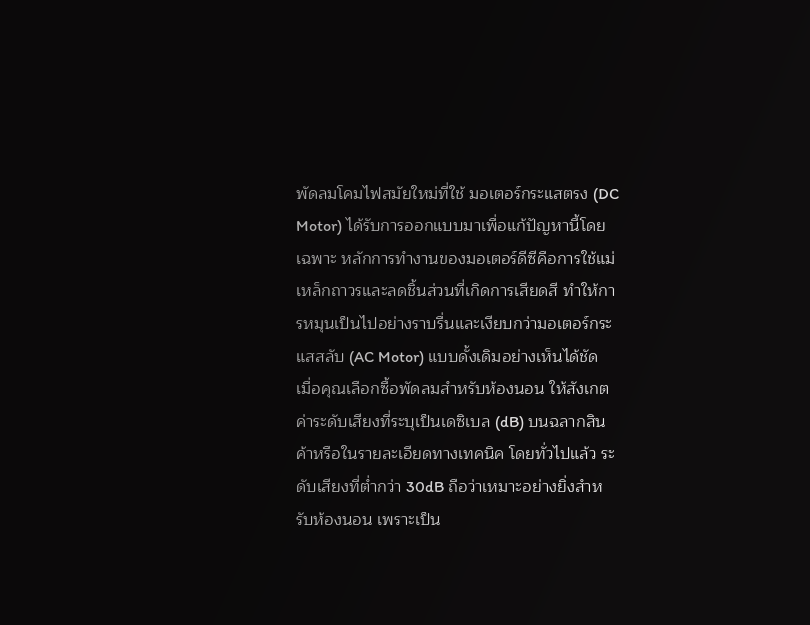พัดลมโคมไฟสมัยใหม่ที่ใช้ มอเตอร์กระแสตรง (DC Motor) ได้รับการออกแบบมาเพื่อแก้ปัญหานี้โดยเฉพาะ หลักการทำงานของมอเตอร์ดีซีคือการใช้แม่เหล็กถาวรและลดชิ้นส่วนที่เกิดการเสียดสี ทำให้การหมุนเป็นไปอย่างราบรื่นและเงียบกว่ามอเตอร์กระแสสลับ (AC Motor) แบบดั้งเดิมอย่างเห็นได้ชัด
เมื่อคุณเลือกซื้อพัดลมสำหรับห้องนอน ให้สังเกต ค่าระดับเสียงที่ระบุเป็นเดซิเบล (dB) บนฉลากสินค้าหรือในรายละเอียดทางเทคนิค โดยทั่วไปแล้ว ระดับเสียงที่ต่ำกว่า 30dB ถือว่าเหมาะอย่างยิ่งสำหรับห้องนอน เพราะเป็น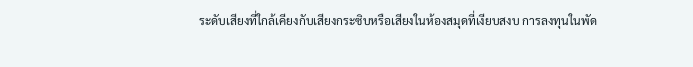ระดับเสียงที่ใกล้เคียงกับเสียงกระซิบหรือเสียงในห้องสมุดที่เงียบสงบ การลงทุนในพัด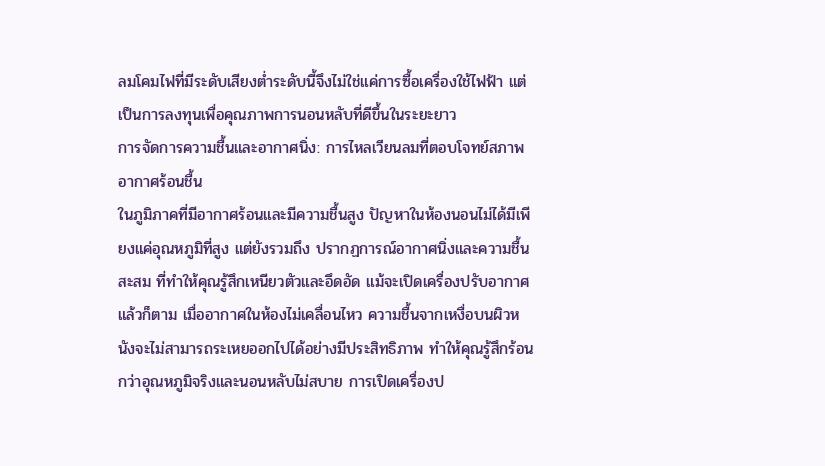ลมโคมไฟที่มีระดับเสียงต่ำระดับนี้จึงไม่ใช่แค่การซื้อเครื่องใช้ไฟฟ้า แต่เป็นการลงทุนเพื่อคุณภาพการนอนหลับที่ดีขึ้นในระยะยาว
การจัดการความชื้นและอากาศนิ่ง: การไหลเวียนลมที่ตอบโจทย์สภาพอากาศร้อนชื้น
ในภูมิภาคที่มีอากาศร้อนและมีความชื้นสูง ปัญหาในห้องนอนไม่ได้มีเพียงแค่อุณหภูมิที่สูง แต่ยังรวมถึง ปรากฏการณ์อากาศนิ่งและความชื้นสะสม ที่ทำให้คุณรู้สึกเหนียวตัวและอึดอัด แม้จะเปิดเครื่องปรับอากาศแล้วก็ตาม เมื่ออากาศในห้องไม่เคลื่อนไหว ความชื้นจากเหงื่อบนผิวหนังจะไม่สามารถระเหยออกไปได้อย่างมีประสิทธิภาพ ทำให้คุณรู้สึกร้อนกว่าอุณหภูมิจริงและนอนหลับไม่สบาย การเปิดเครื่องป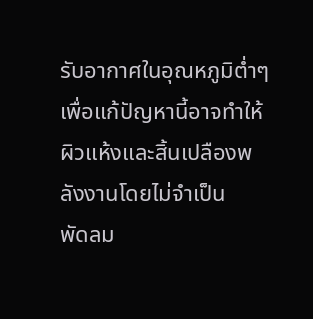รับอากาศในอุณหภูมิต่ำๆ เพื่อแก้ปัญหานี้อาจทำให้ผิวแห้งและสิ้นเปลืองพลังงานโดยไม่จำเป็น
พัดลม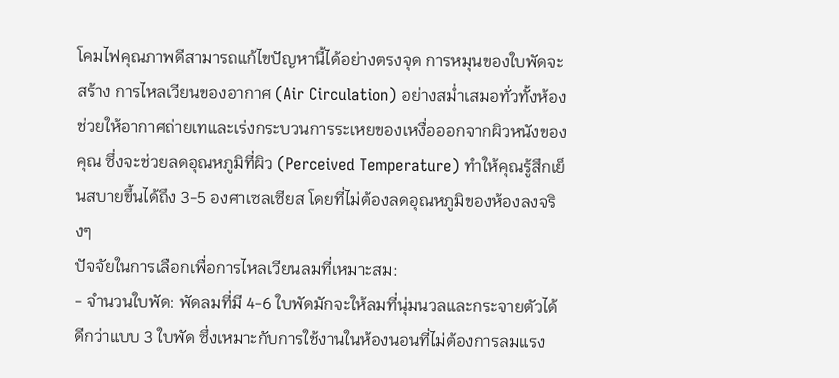โคมไฟคุณภาพดีสามารถแก้ไขปัญหานี้ได้อย่างตรงจุด การหมุนของใบพัดจะสร้าง การไหลเวียนของอากาศ (Air Circulation) อย่างสม่ำเสมอทั่วทั้งห้อง ช่วยให้อากาศถ่ายเทและเร่งกระบวนการระเหยของเหงื่อออกจากผิวหนังของคุณ ซึ่งจะช่วยลดอุณหภูมิที่ผิว (Perceived Temperature) ทำให้คุณรู้สึกเย็นสบายขึ้นได้ถึง 3-5 องศาเซลเซียส โดยที่ไม่ต้องลดอุณหภูมิของห้องลงจริงๆ
ปัจจัยในการเลือกเพื่อการไหลเวียนลมที่เหมาะสม:
- จำนวนใบพัด: พัดลมที่มี 4-6 ใบพัดมักจะให้ลมที่นุ่มนวลและกระจายตัวได้ดีกว่าแบบ 3 ใบพัด ซึ่งเหมาะกับการใช้งานในห้องนอนที่ไม่ต้องการลมแรง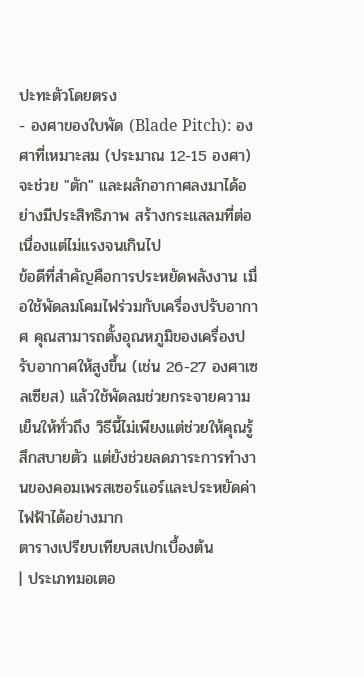ปะทะตัวโดยตรง
- องศาของใบพัด (Blade Pitch): องศาที่เหมาะสม (ประมาณ 12-15 องศา) จะช่วย "ตัก" และผลักอากาศลงมาได้อย่างมีประสิทธิภาพ สร้างกระแสลมที่ต่อเนื่องแต่ไม่แรงจนเกินไป
ข้อดีที่สำคัญคือการประหยัดพลังงาน เมื่อใช้พัดลมโคมไฟร่วมกับเครื่องปรับอากาศ คุณสามารถตั้งอุณหภูมิของเครื่องปรับอากาศให้สูงขึ้น (เช่น 26-27 องศาเซลเซียส) แล้วใช้พัดลมช่วยกระจายความเย็นให้ทั่วถึง วิธีนี้ไม่เพียงแต่ช่วยให้คุณรู้สึกสบายตัว แต่ยังช่วยลดภาระการทำงานของคอมเพรสเซอร์แอร์และประหยัดค่าไฟฟ้าได้อย่างมาก
ตารางเปรียบเทียบสเปกเบื้องต้น
| ประเภทมอเตอ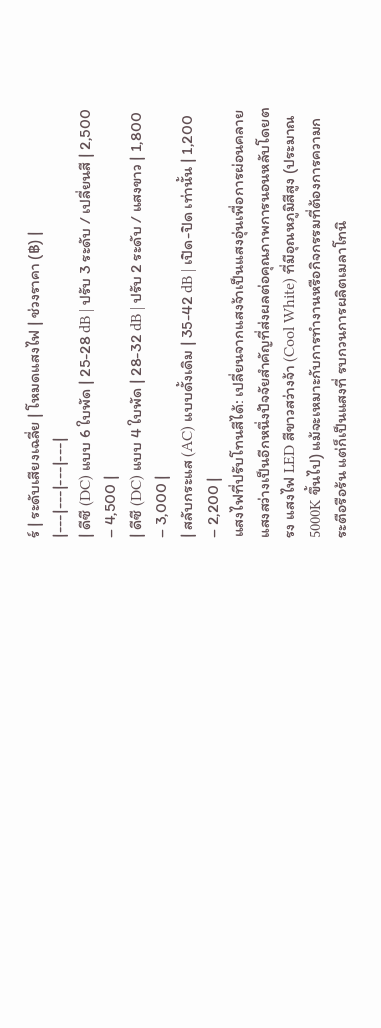ร์ | ระดับเสียงเฉลี่ย | โหมดแสงไฟ | ช่วงราคา (฿) |
|---|---|---|---|
| ดีซี (DC) แบบ 6 ใบพัด | 25-28 dB | ปรับ 3 ระดับ / เปลี่ยนสี | 2,500 – 4,500 |
| ดีซี (DC) แบบ 4 ใบพัด | 28-32 dB | ปรับ 2 ระดับ / แสงขาว | 1,800 – 3,000 |
| สลับกระแส (AC) แบบดั้งเดิม | 35-42 dB | เปิด-ปิด เท่านั้น | 1,200 – 2,200 |
แสงไฟที่ปรับโทนสีได้: เปลี่ยนจากแสงจ้าเป็นแสงอุ่นเพื่อการผ่อนคลาย
แสงสว่างเป็นอีกหนึ่งปัจจัยสำคัญที่ส่งผลต่อคุณภาพการนอนหลับโดยตรง แสงไฟ LED สีขาวสว่างจ้า (Cool White) ที่มีอุณหภูมิสีสูง (ประมาณ 5000K ขึ้นไป) แม้จะเหมาะกับการทำงานหรือกิจกรรมที่ต้องการความกระตือรือร้น แต่ก็เป็นแสงที่ รบกวนการผลิตเมลาโทนิ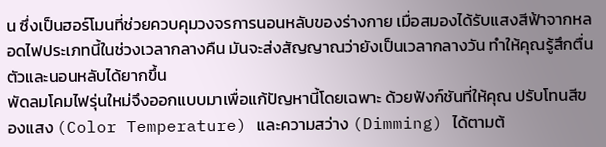น ซึ่งเป็นฮอร์โมนที่ช่วยควบคุมวงจรการนอนหลับของร่างกาย เมื่อสมองได้รับแสงสีฟ้าจากหลอดไฟประเภทนี้ในช่วงเวลากลางคืน มันจะส่งสัญญาณว่ายังเป็นเวลากลางวัน ทำให้คุณรู้สึกตื่นตัวและนอนหลับได้ยากขึ้น
พัดลมโคมไฟรุ่นใหม่จึงออกแบบมาเพื่อแก้ปัญหานี้โดยเฉพาะ ด้วยฟังก์ชันที่ให้คุณ ปรับโทนสีของแสง (Color Temperature) และความสว่าง (Dimming) ได้ตามต้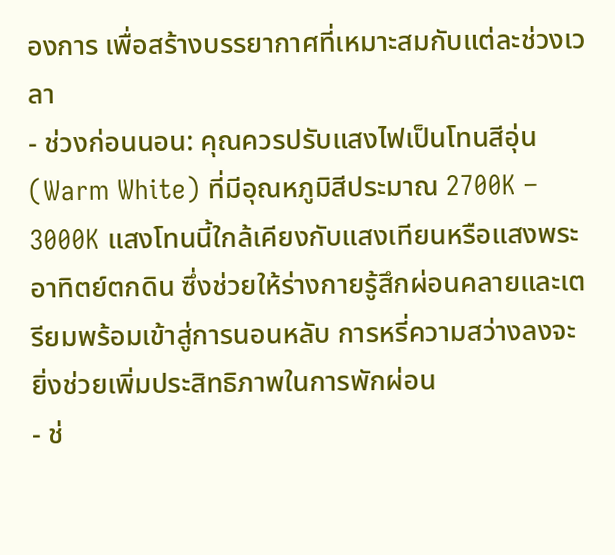องการ เพื่อสร้างบรรยากาศที่เหมาะสมกับแต่ละช่วงเวลา
- ช่วงก่อนนอน: คุณควรปรับแสงไฟเป็นโทนสีอุ่น (Warm White) ที่มีอุณหภูมิสีประมาณ 2700K – 3000K แสงโทนนี้ใกล้เคียงกับแสงเทียนหรือแสงพระอาทิตย์ตกดิน ซึ่งช่วยให้ร่างกายรู้สึกผ่อนคลายและเตรียมพร้อมเข้าสู่การนอนหลับ การหรี่ความสว่างลงจะยิ่งช่วยเพิ่มประสิทธิภาพในการพักผ่อน
- ช่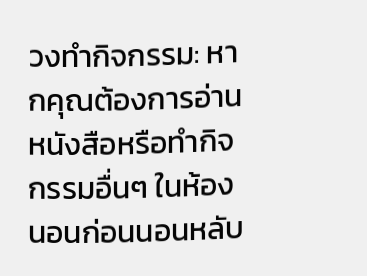วงทำกิจกรรม: หากคุณต้องการอ่านหนังสือหรือทำกิจกรรมอื่นๆ ในห้องนอนก่อนนอนหลับ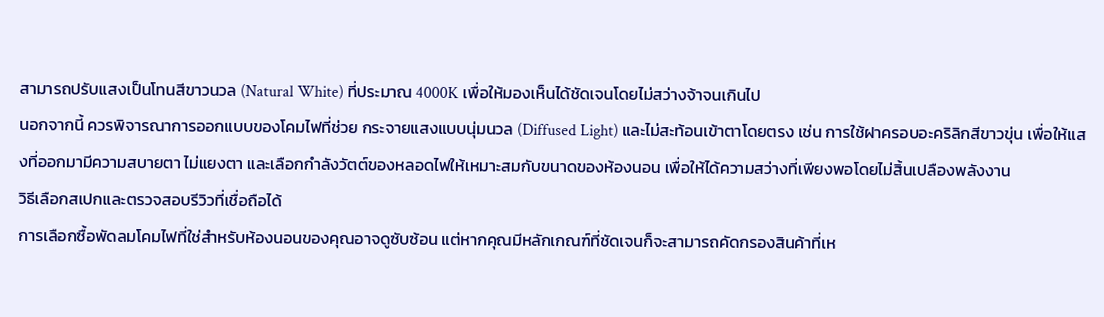สามารถปรับแสงเป็นโทนสีขาวนวล (Natural White) ที่ประมาณ 4000K เพื่อให้มองเห็นได้ชัดเจนโดยไม่สว่างจ้าจนเกินไป
นอกจากนี้ ควรพิจารณาการออกแบบของโคมไฟที่ช่วย กระจายแสงแบบนุ่มนวล (Diffused Light) และไม่สะท้อนเข้าตาโดยตรง เช่น การใช้ฝาครอบอะคริลิกสีขาวขุ่น เพื่อให้แสงที่ออกมามีความสบายตา ไม่แยงตา และเลือกกำลังวัตต์ของหลอดไฟให้เหมาะสมกับขนาดของห้องนอน เพื่อให้ได้ความสว่างที่เพียงพอโดยไม่สิ้นเปลืองพลังงาน
วิธีเลือกสเปกและตรวจสอบรีวิวที่เชื่อถือได้
การเลือกซื้อพัดลมโคมไฟที่ใช่สำหรับห้องนอนของคุณอาจดูซับซ้อน แต่หากคุณมีหลักเกณฑ์ที่ชัดเจนก็จะสามารถคัดกรองสินค้าที่เห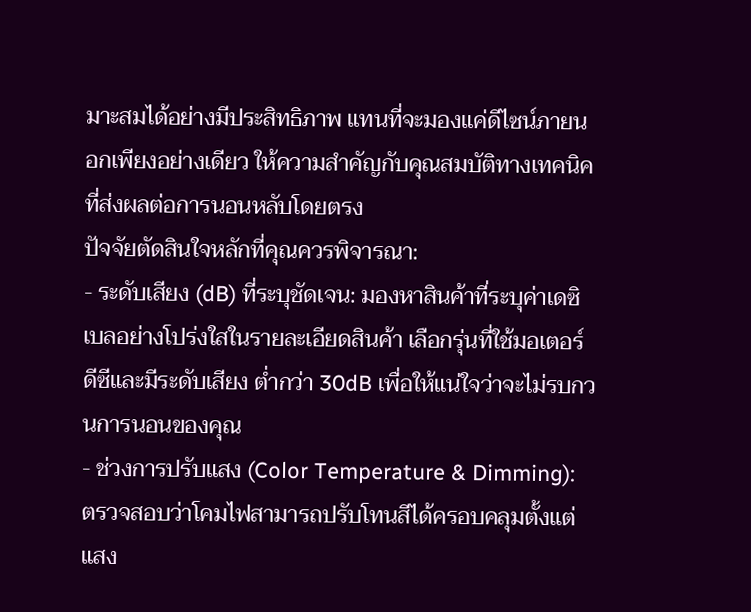มาะสมได้อย่างมีประสิทธิภาพ แทนที่จะมองแค่ดีไซน์ภายนอกเพียงอย่างเดียว ให้ความสำคัญกับคุณสมบัติทางเทคนิคที่ส่งผลต่อการนอนหลับโดยตรง
ปัจจัยตัดสินใจหลักที่คุณควรพิจารณา:
- ระดับเสียง (dB) ที่ระบุชัดเจน: มองหาสินค้าที่ระบุค่าเดซิเบลอย่างโปร่งใสในรายละเอียดสินค้า เลือกรุ่นที่ใช้มอเตอร์ดีซีและมีระดับเสียง ต่ำกว่า 30dB เพื่อให้แน่ใจว่าจะไม่รบกวนการนอนของคุณ
- ช่วงการปรับแสง (Color Temperature & Dimming): ตรวจสอบว่าโคมไฟสามารถปรับโทนสีได้ครอบคลุมตั้งแต่แสง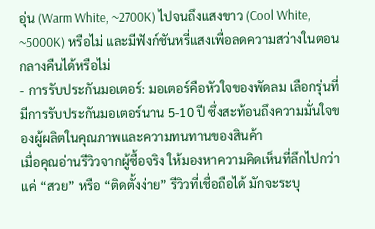อุ่น (Warm White, ~2700K) ไปจนถึงแสงขาว (Cool White, ~5000K) หรือไม่ และมีฟังก์ชันหรี่แสงเพื่อลดความสว่างในตอนกลางคืนได้หรือไม่
- การรับประกันมอเตอร์: มอเตอร์คือหัวใจของพัดลม เลือกรุ่นที่มีการรับประกันมอเตอร์นาน 5-10 ปี ซึ่งสะท้อนถึงความมั่นใจของผู้ผลิตในคุณภาพและความทนทานของสินค้า
เมื่อคุณอ่านรีวิวจากผู้ซื้อจริง ให้มองหาความคิดเห็นที่ลึกไปกว่าแค่ “สวย” หรือ “ติดตั้งง่าย” รีวิวที่เชื่อถือได้ มักจะระบุ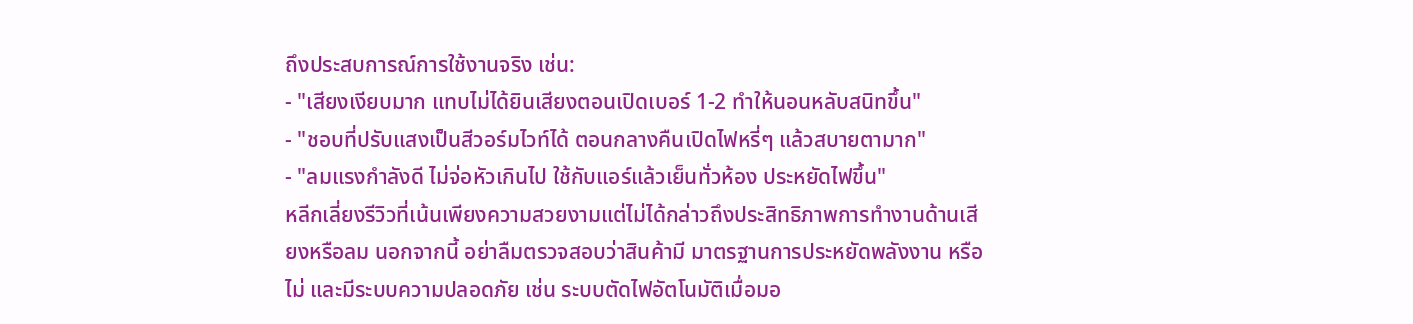ถึงประสบการณ์การใช้งานจริง เช่น:
- "เสียงเงียบมาก แทบไม่ได้ยินเสียงตอนเปิดเบอร์ 1-2 ทำให้นอนหลับสนิทขึ้น"
- "ชอบที่ปรับแสงเป็นสีวอร์มไวท์ได้ ตอนกลางคืนเปิดไฟหรี่ๆ แล้วสบายตามาก"
- "ลมแรงกำลังดี ไม่จ่อหัวเกินไป ใช้กับแอร์แล้วเย็นทั่วห้อง ประหยัดไฟขึ้น"
หลีกเลี่ยงรีวิวที่เน้นเพียงความสวยงามแต่ไม่ได้กล่าวถึงประสิทธิภาพการทำงานด้านเสียงหรือลม นอกจากนี้ อย่าลืมตรวจสอบว่าสินค้ามี มาตรฐานการประหยัดพลังงาน หรือไม่ และมีระบบความปลอดภัย เช่น ระบบตัดไฟอัตโนมัติเมื่อมอ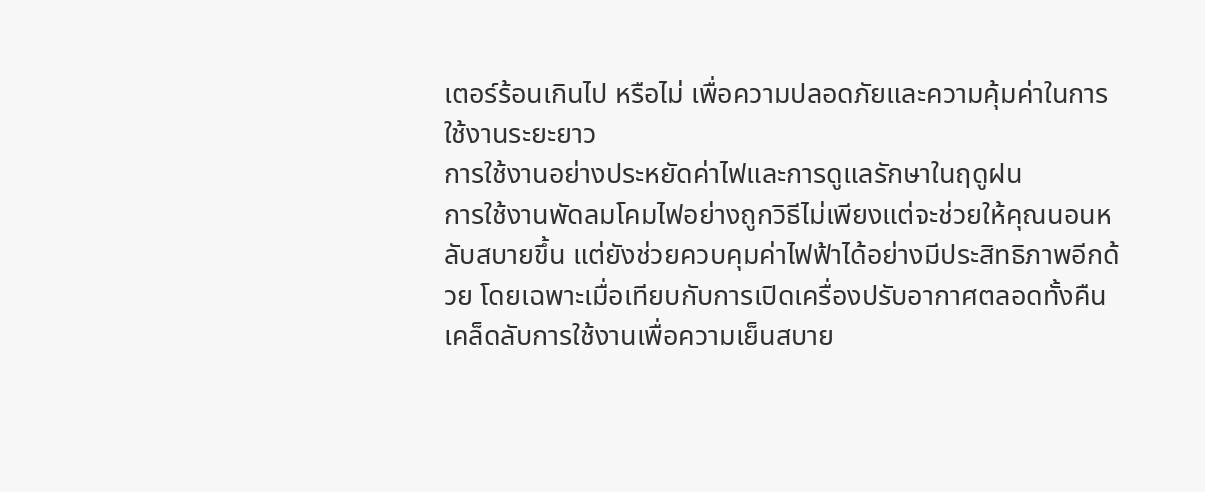เตอร์ร้อนเกินไป หรือไม่ เพื่อความปลอดภัยและความคุ้มค่าในการใช้งานระยะยาว
การใช้งานอย่างประหยัดค่าไฟและการดูแลรักษาในฤดูฝน
การใช้งานพัดลมโคมไฟอย่างถูกวิธีไม่เพียงแต่จะช่วยให้คุณนอนหลับสบายขึ้น แต่ยังช่วยควบคุมค่าไฟฟ้าได้อย่างมีประสิทธิภาพอีกด้วย โดยเฉพาะเมื่อเทียบกับการเปิดเครื่องปรับอากาศตลอดทั้งคืน
เคล็ดลับการใช้งานเพื่อความเย็นสบาย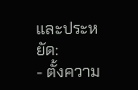และประหยัด:
- ตั้งความ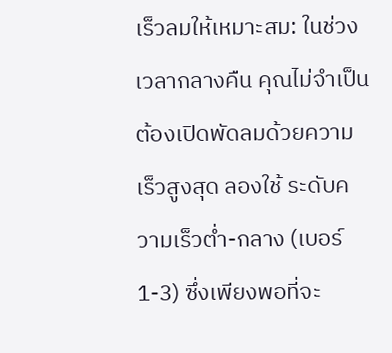เร็วลมให้เหมาะสม: ในช่วงเวลากลางคืน คุณไม่จำเป็นต้องเปิดพัดลมด้วยความเร็วสูงสุด ลองใช้ ระดับความเร็วต่ำ-กลาง (เบอร์ 1-3) ซึ่งเพียงพอที่จะ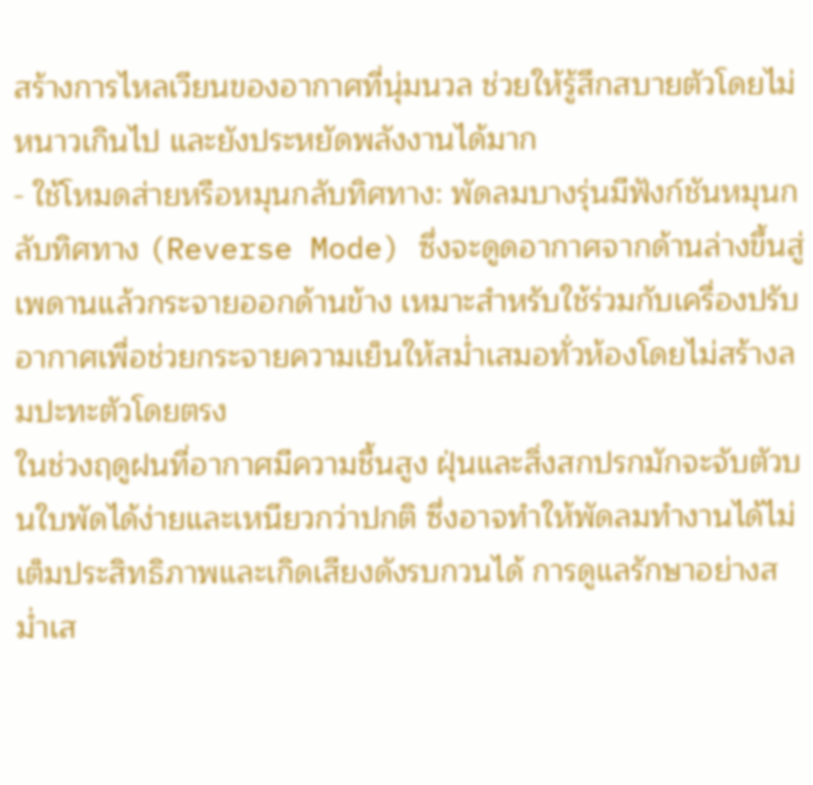สร้างการไหลเวียนของอากาศที่นุ่มนวล ช่วยให้รู้สึกสบายตัวโดยไม่หนาวเกินไป และยังประหยัดพลังงานได้มาก
- ใช้โหมดส่ายหรือหมุนกลับทิศทาง: พัดลมบางรุ่นมีฟังก์ชันหมุนกลับทิศทาง (Reverse Mode) ซึ่งจะดูดอากาศจากด้านล่างขึ้นสู่เพดานแล้วกระจายออกด้านข้าง เหมาะสำหรับใช้ร่วมกับเครื่องปรับอากาศเพื่อช่วยกระจายความเย็นให้สม่ำเสมอทั่วห้องโดยไม่สร้างลมปะทะตัวโดยตรง
ในช่วงฤดูฝนที่อากาศมีความชื้นสูง ฝุ่นและสิ่งสกปรกมักจะจับตัวบนใบพัดได้ง่ายและเหนียวกว่าปกติ ซึ่งอาจทำให้พัดลมทำงานได้ไม่เต็มประสิทธิภาพและเกิดเสียงดังรบกวนได้ การดูแลรักษาอย่างสม่ำเส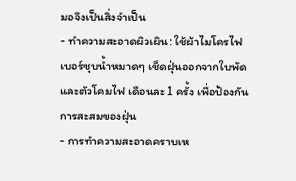มอจึงเป็นสิ่งจำเป็น
- ทำความสะอาดผิวเผิน: ใช้ผ้าไมโครไฟเบอร์ชุบน้ำหมาดๆ เช็ดฝุ่นออกจากใบพัดและตัวโคมไฟ เดือนละ 1 ครั้ง เพื่อป้องกันการสะสมของฝุ่น
- การทำความสะอาดคราบเห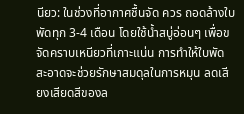นียว: ในช่วงที่อากาศชื้นจัด ควร ถอดล้างใบพัดทุก 3-4 เดือน โดยใช้น้ำสบู่อ่อนๆ เพื่อขจัดคราบเหนียวที่เกาะแน่น การทำให้ใบพัดสะอาดจะช่วยรักษาสมดุลในการหมุน ลดเสียงเสียดสีของล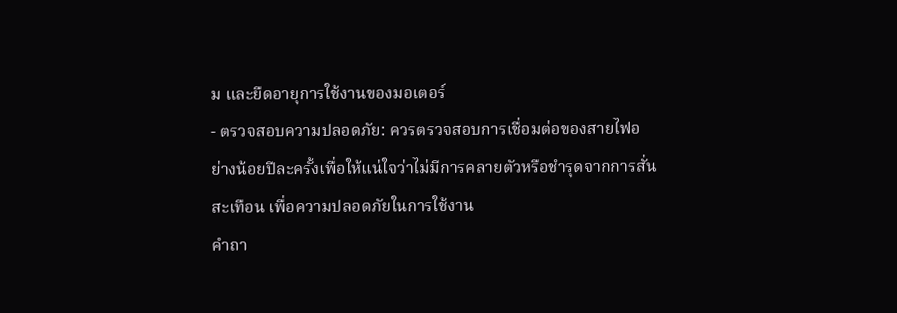ม และยืดอายุการใช้งานของมอเตอร์
- ตรวจสอบความปลอดภัย: ควรตรวจสอบการเชื่อมต่อของสายไฟอย่างน้อยปีละครั้งเพื่อให้แน่ใจว่าไม่มีการคลายตัวหรือชำรุดจากการสั่นสะเทือน เพื่อความปลอดภัยในการใช้งาน
คำถา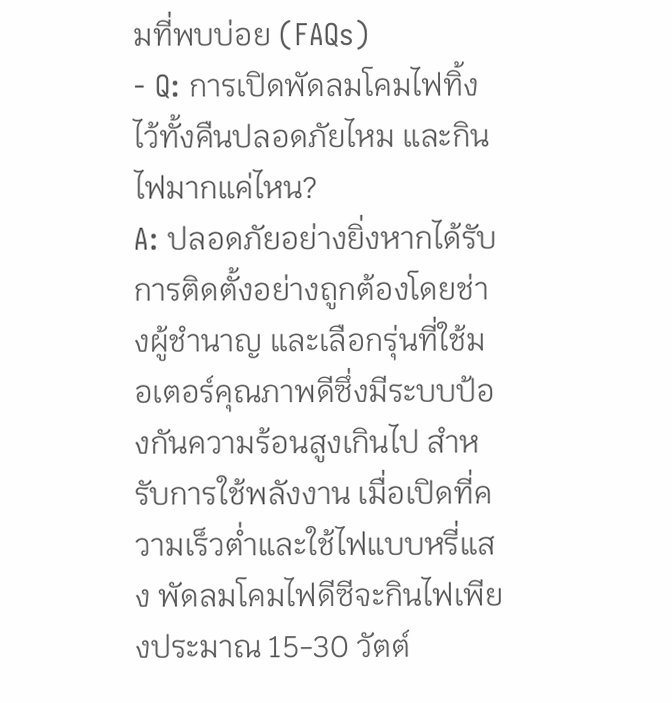มที่พบบ่อย (FAQs)
- Q: การเปิดพัดลมโคมไฟทิ้งไว้ทั้งคืนปลอดภัยไหม และกินไฟมากแค่ไหน?
A: ปลอดภัยอย่างยิ่งหากได้รับการติดตั้งอย่างถูกต้องโดยช่างผู้ชำนาญ และเลือกรุ่นที่ใช้มอเตอร์คุณภาพดีซึ่งมีระบบป้องกันความร้อนสูงเกินไป สำหรับการใช้พลังงาน เมื่อเปิดที่ความเร็วต่ำและใช้ไฟแบบหรี่แสง พัดลมโคมไฟดีซีจะกินไฟเพียงประมาณ 15-30 วัตต์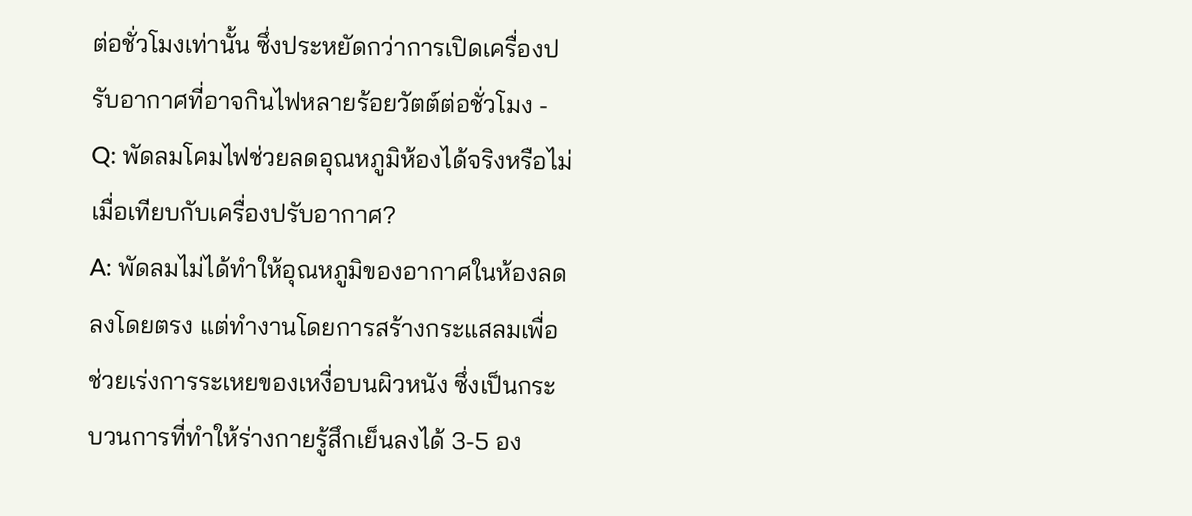ต่อชั่วโมงเท่านั้น ซึ่งประหยัดกว่าการเปิดเครื่องปรับอากาศที่อาจกินไฟหลายร้อยวัตต์ต่อชั่วโมง - Q: พัดลมโคมไฟช่วยลดอุณหภูมิห้องได้จริงหรือไม่ เมื่อเทียบกับเครื่องปรับอากาศ?
A: พัดลมไม่ได้ทำให้อุณหภูมิของอากาศในห้องลดลงโดยตรง แต่ทำงานโดยการสร้างกระแสลมเพื่อช่วยเร่งการระเหยของเหงื่อบนผิวหนัง ซึ่งเป็นกระบวนการที่ทำให้ร่างกายรู้สึกเย็นลงได้ 3-5 อง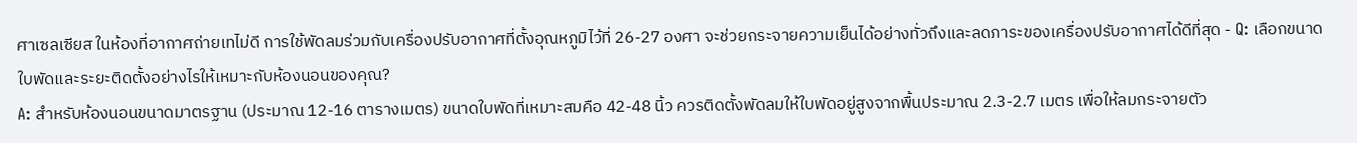ศาเซลเซียส ในห้องที่อากาศถ่ายเทไม่ดี การใช้พัดลมร่วมกับเครื่องปรับอากาศที่ตั้งอุณหภูมิไว้ที่ 26-27 องศา จะช่วยกระจายความเย็นได้อย่างทั่วถึงและลดภาระของเครื่องปรับอากาศได้ดีที่สุด - Q: เลือกขนาดใบพัดและระยะติดตั้งอย่างไรให้เหมาะกับห้องนอนของคุณ?
A: สำหรับห้องนอนขนาดมาตรฐาน (ประมาณ 12-16 ตารางเมตร) ขนาดใบพัดที่เหมาะสมคือ 42-48 นิ้ว ควรติดตั้งพัดลมให้ใบพัดอยู่สูงจากพื้นประมาณ 2.3-2.7 เมตร เพื่อให้ลมกระจายตัว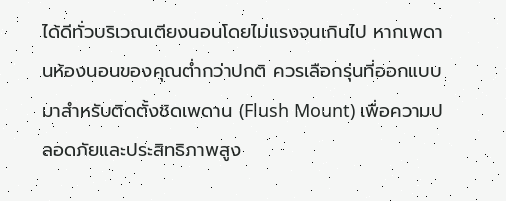ได้ดีทั่วบริเวณเตียงนอนโดยไม่แรงจนเกินไป หากเพดานห้องนอนของคุณต่ำกว่าปกติ ควรเลือกรุ่นที่ออกแบบมาสำหรับติดตั้งชิดเพดาน (Flush Mount) เพื่อความปลอดภัยและประสิทธิภาพสูง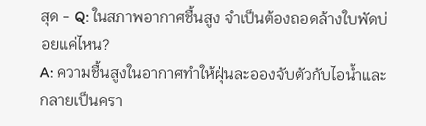สุด - Q: ในสภาพอากาศชื้นสูง จำเป็นต้องถอดล้างใบพัดบ่อยแค่ไหน?
A: ความชื้นสูงในอากาศทำให้ฝุ่นละอองจับตัวกับไอน้ำและกลายเป็นครา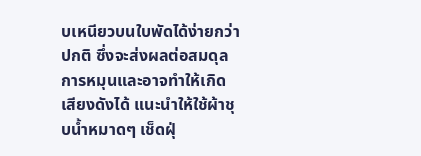บเหนียวบนใบพัดได้ง่ายกว่าปกติ ซึ่งจะส่งผลต่อสมดุลการหมุนและอาจทำให้เกิดเสียงดังได้ แนะนำให้ใช้ผ้าชุบน้ำหมาดๆ เช็ดฝุ่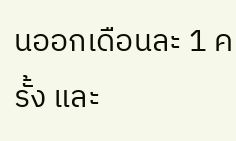นออกเดือนละ 1 ครั้ง และ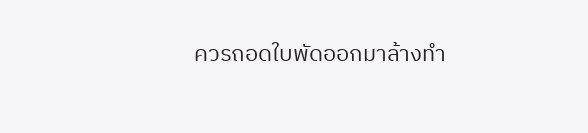ควรถอดใบพัดออกมาล้างทำ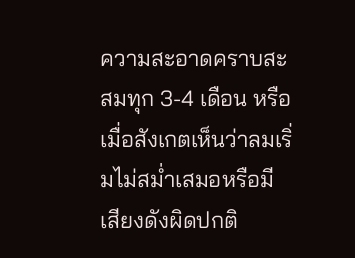ความสะอาดคราบสะสมทุก 3-4 เดือน หรือเมื่อสังเกตเห็นว่าลมเริ่มไม่สม่ำเสมอหรือมีเสียงดังผิดปกติ